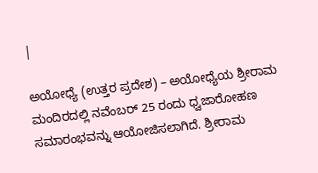|

ಅಯೋಧ್ಯೆ (ಉತ್ತರ ಪ್ರದೇಶ) – ಅಯೋಧ್ಯೆಯ ಶ್ರೀರಾಮ ಮಂದಿರದಲ್ಲಿ ನವೆಂಬರ್ 25 ರಂದು ಧ್ವಜಾರೋಹಣ ಸಮಾರಂಭವನ್ನು ಆಯೋಜಿಸಲಾಗಿದೆ. ಶ್ರೀರಾಮ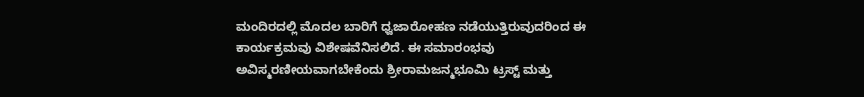ಮಂದಿರದಲ್ಲಿ ಮೊದಲ ಬಾರಿಗೆ ಧ್ವಜಾರೋಹಣ ನಡೆಯುತ್ತಿರುವುದರಿಂದ ಈ ಕಾರ್ಯಕ್ರಮವು ವಿಶೇಷವೆನಿಸಲಿದೆ. ಈ ಸಮಾರಂಭವು ಅವಿಸ್ಮರಣೀಯವಾಗಬೇಕೆಂದು ಶ್ರೀರಾಮಜನ್ಮಭೂಮಿ ಟ್ರಸ್ಟ್ ಮತ್ತು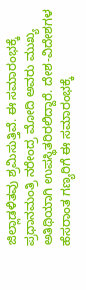ಜಿಲ್ಲಾಡಳಿತವು ಶ್ರಮಿಸುತ್ತಿವೆ. ಈ ಸಮಾರಂಭಕ್ಕೆ ಪ್ರಧಾನಮಂತ್ರಿ ನರೇಂದ್ರ ಮೋದಿ ಅವರು ಮುಖ್ಯ ಅತಿಥಿಯಾಗಿ ಉಪಸ್ಥಿತರಿರಲಿದ್ದಾರೆ. ದೇಶ-ವಿದೇಶಗಳ ಹೆಸರಾಂತ ಗಣ್ಯರಿಗೆ ಈ ಸಮಾರಂಭಕ್ಕೆ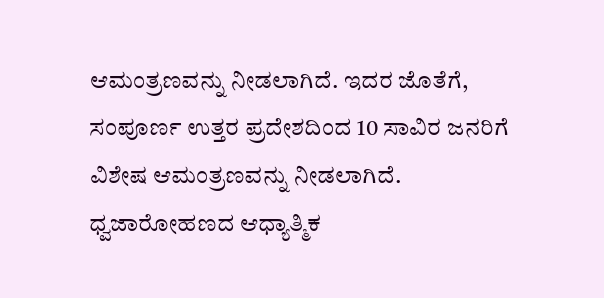ಆಮಂತ್ರಣವನ್ನು ನೀಡಲಾಗಿದೆ. ಇದರ ಜೊತೆಗೆ, ಸಂಪೂರ್ಣ ಉತ್ತರ ಪ್ರದೇಶದಿಂದ 10 ಸಾವಿರ ಜನರಿಗೆ ವಿಶೇಷ ಆಮಂತ್ರಣವನ್ನು ನೀಡಲಾಗಿದೆ.
ಧ್ವಜಾರೋಹಣದ ಆಧ್ಯಾತ್ಮಿಕ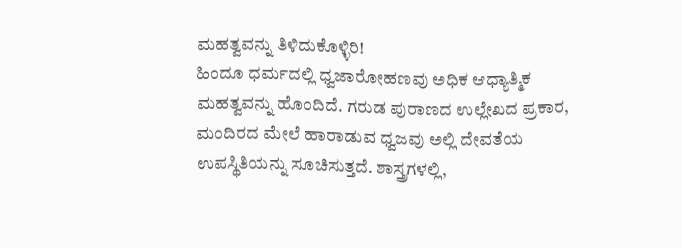ಮಹತ್ವವನ್ನು ತಿಳಿದುಕೊಳ್ಳಿರಿ!
ಹಿಂದೂ ಧರ್ಮದಲ್ಲಿ ಧ್ವಜಾರೋಹಣವು ಅಧಿಕ ಆಧ್ಯಾತ್ಮಿಕ ಮಹತ್ವವನ್ನು ಹೊಂದಿದೆ. ಗರುಡ ಪುರಾಣದ ಉಲ್ಲೇಖದ ಪ್ರಕಾರ, ಮಂದಿರದ ಮೇಲೆ ಹಾರಾಡುವ ಧ್ವಜವು ಅಲ್ಲಿ ದೇವತೆಯ ಉಪಸ್ಥಿತಿಯನ್ನು ಸೂಚಿಸುತ್ತದೆ. ಶಾಸ್ತ್ರಗಳಲ್ಲಿ,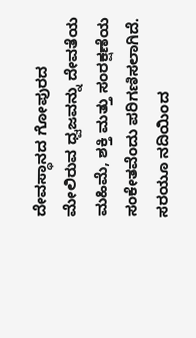ದೇವಸ್ಥಾನದ ಗೋಪುರದ ಮೇಲಿರುವ ಧ್ವಜವನ್ನು ದೇವತೆಯ ಮಹಿಮೆ, ಶಕ್ತಿ ಮತ್ತು ಸಂರಕ್ಷಣೆಯ ಸಂಕೇತವೆಂದು ಪರಿಗಣಿಸಲಾಗಿದೆ.
ಸರಯೂ ನದಿಯಿಂದ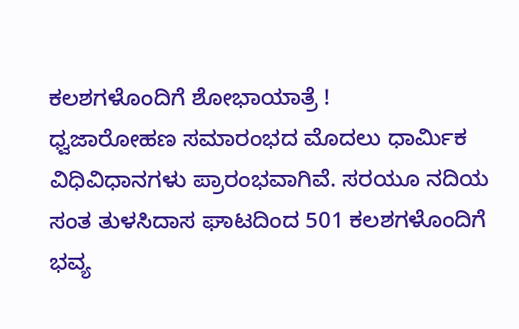ಕಲಶಗಳೊಂದಿಗೆ ಶೋಭಾಯಾತ್ರೆ !
ಧ್ವಜಾರೋಹಣ ಸಮಾರಂಭದ ಮೊದಲು ಧಾರ್ಮಿಕ ವಿಧಿವಿಧಾನಗಳು ಪ್ರಾರಂಭವಾಗಿವೆ. ಸರಯೂ ನದಿಯ ಸಂತ ತುಳಸಿದಾಸ ಘಾಟದಿಂದ 501 ಕಲಶಗಳೊಂದಿಗೆ ಭವ್ಯ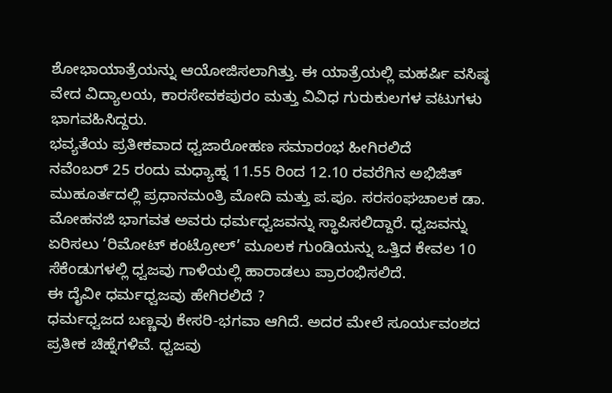ಶೋಭಾಯಾತ್ರೆಯನ್ನು ಆಯೋಜಿಸಲಾಗಿತ್ತು. ಈ ಯಾತ್ರೆಯಲ್ಲಿ ಮಹರ್ಷಿ ವಸಿಷ್ಠ ವೇದ ವಿದ್ಯಾಲಯ, ಕಾರಸೇವಕಪುರಂ ಮತ್ತು ವಿವಿಧ ಗುರುಕುಲಗಳ ವಟುಗಳು ಭಾಗವಹಿಸಿದ್ದರು.
ಭವ್ಯತೆಯ ಪ್ರತೀಕವಾದ ಧ್ವಜಾರೋಹಣ ಸಮಾರಂಭ ಹೀಗಿರಲಿದೆ
ನವೆಂಬರ್ 25 ರಂದು ಮಧ್ಯಾಹ್ನ 11.55 ರಿಂದ 12.10 ರವರೆಗಿನ ಅಭಿಜಿತ್ ಮುಹೂರ್ತದಲ್ಲಿ ಪ್ರಧಾನಮಂತ್ರಿ ಮೋದಿ ಮತ್ತು ಪ.ಪೂ. ಸರಸಂಘಚಾಲಕ ಡಾ. ಮೋಹನಜಿ ಭಾಗವತ ಅವರು ಧರ್ಮಧ್ವಜವನ್ನು ಸ್ಥಾಪಿಸಲಿದ್ದಾರೆ. ಧ್ವಜವನ್ನು ಏರಿಸಲು ‘ರಿಮೋಟ್ ಕಂಟ್ರೋಲ್’ ಮೂಲಕ ಗುಂಡಿಯನ್ನು ಒತ್ತಿದ ಕೇವಲ 10 ಸೆಕೆಂಡುಗಳಲ್ಲಿ ಧ್ವಜವು ಗಾಳಿಯಲ್ಲಿ ಹಾರಾಡಲು ಪ್ರಾರಂಭಿಸಲಿದೆ.
ಈ ದೈವೀ ಧರ್ಮಧ್ವಜವು ಹೇಗಿರಲಿದೆ ?
ಧರ್ಮಧ್ವಜದ ಬಣ್ಣವು ಕೇಸರಿ-ಭಗವಾ ಆಗಿದೆ. ಅದರ ಮೇಲೆ ಸೂರ್ಯವಂಶದ ಪ್ರತೀಕ ಚಿಹ್ನೆಗಳಿವೆ. ಧ್ವಜವು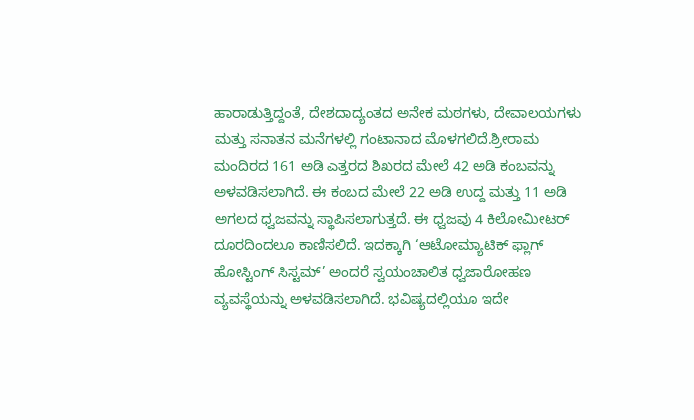ಹಾರಾಡುತ್ತಿದ್ದಂತೆ, ದೇಶದಾದ್ಯಂತದ ಅನೇಕ ಮಠಗಳು, ದೇವಾಲಯಗಳು ಮತ್ತು ಸನಾತನ ಮನೆಗಳಲ್ಲಿ ಗಂಟಾನಾದ ಮೊಳಗಲಿದೆ.ಶ್ರೀರಾಮ ಮಂದಿರದ 161 ಅಡಿ ಎತ್ತರದ ಶಿಖರದ ಮೇಲೆ 42 ಅಡಿ ಕಂಬವನ್ನು ಅಳವಡಿಸಲಾಗಿದೆ. ಈ ಕಂಬದ ಮೇಲೆ 22 ಅಡಿ ಉದ್ದ ಮತ್ತು 11 ಅಡಿ ಅಗಲದ ಧ್ವಜವನ್ನು ಸ್ಥಾಪಿಸಲಾಗುತ್ತದೆ. ಈ ಧ್ವಜವು 4 ಕಿಲೋಮೀಟರ್ ದೂರದಿಂದಲೂ ಕಾಣಿಸಲಿದೆ. ಇದಕ್ಕಾಗಿ ‘ಆಟೋಮ್ಯಾಟಿಕ್ ಫ್ಲಾಗ್ ಹೋಸ್ಟಿಂಗ್ ಸಿಸ್ಟಮ್’ ಅಂದರೆ ಸ್ವಯಂಚಾಲಿತ ಧ್ವಜಾರೋಹಣ ವ್ಯವಸ್ಥೆಯನ್ನು ಅಳವಡಿಸಲಾಗಿದೆ. ಭವಿಷ್ಯದಲ್ಲಿಯೂ ಇದೇ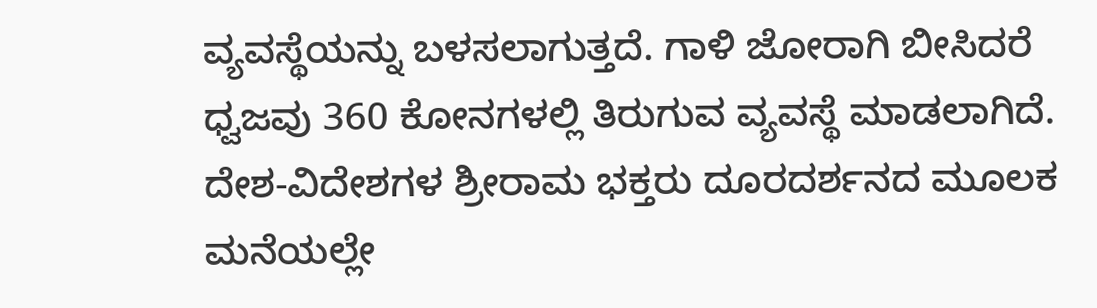ವ್ಯವಸ್ಥೆಯನ್ನು ಬಳಸಲಾಗುತ್ತದೆ. ಗಾಳಿ ಜೋರಾಗಿ ಬೀಸಿದರೆ ಧ್ವಜವು 360 ಕೋನಗಳಲ್ಲಿ ತಿರುಗುವ ವ್ಯವಸ್ಥೆ ಮಾಡಲಾಗಿದೆ. ದೇಶ-ವಿದೇಶಗಳ ಶ್ರೀರಾಮ ಭಕ್ತರು ದೂರದರ್ಶನದ ಮೂಲಕ ಮನೆಯಲ್ಲೇ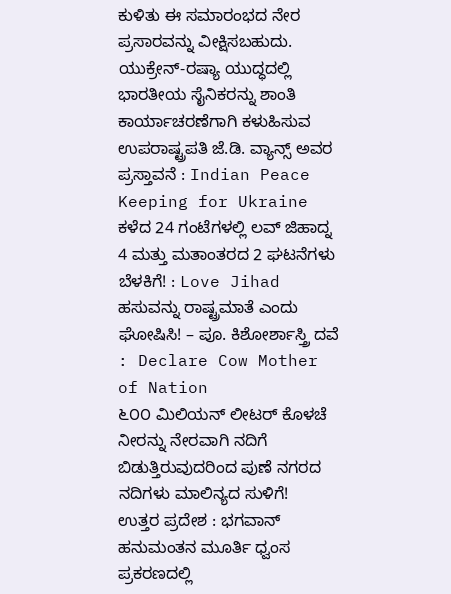ಕುಳಿತು ಈ ಸಮಾರಂಭದ ನೇರ ಪ್ರಸಾರವನ್ನು ವೀಕ್ಷಿಸಬಹುದು.
ಯುಕ್ರೇನ್-ರಷ್ಯಾ ಯುದ್ಧದಲ್ಲಿ ಭಾರತೀಯ ಸೈನಿಕರನ್ನು ಶಾಂತಿ ಕಾರ್ಯಾಚರಣೆಗಾಗಿ ಕಳುಹಿಸುವ ಉಪರಾಷ್ಟ್ರಪತಿ ಜೆ.ಡಿ. ವ್ಯಾನ್ಸ್ ಅವರ ಪ್ರಸ್ತಾವನೆ : Indian Peace Keeping for Ukraine
ಕಳೆದ 24 ಗಂಟೆಗಳಲ್ಲಿ ಲವ್ ಜಿಹಾದ್ನ 4 ಮತ್ತು ಮತಾಂತರದ 2 ಘಟನೆಗಳು ಬೆಳಕಿಗೆ! : Love Jihad
ಹಸುವನ್ನು ರಾಷ್ಟ್ರಮಾತೆ ಎಂದು ಘೋಷಿಸಿ! – ಪೂ. ಕಿಶೋರ್ಶಾಸ್ತ್ರಿ ದವೆ : Declare Cow Mother of Nation
೬೦೦ ಮಿಲಿಯನ್ ಲೀಟರ್ ಕೊಳಚೆ ನೀರನ್ನು ನೇರವಾಗಿ ನದಿಗೆ ಬಿಡುತ್ತಿರುವುದರಿಂದ ಪುಣೆ ನಗರದ ನದಿಗಳು ಮಾಲಿನ್ಯದ ಸುಳಿಗೆ!
ಉತ್ತರ ಪ್ರದೇಶ : ಭಗವಾನ್ ಹನುಮಂತನ ಮೂರ್ತಿ ಧ್ವಂಸ ಪ್ರಕರಣದಲ್ಲಿ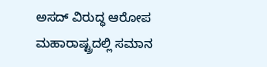ಅಸದ್ ವಿರುದ್ಧ ಆರೋಪ
ಮಹಾರಾಷ್ಟ್ರದಲ್ಲಿ ಸಮಾನ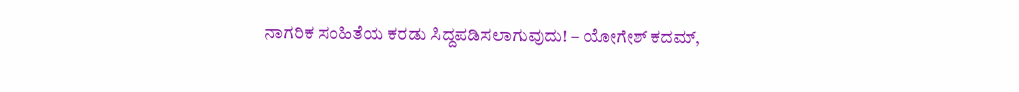ನಾಗರಿಕ ಸಂಹಿತೆಯ ಕರಡು ಸಿದ್ದಪಡಿಸಲಾಗುವುದು! – ಯೋಗೇಶ್ ಕದಮ್,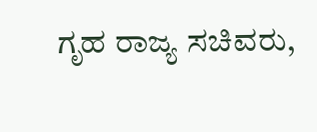ಗೃಹ ರಾಜ್ಯ ಸಚಿವರು,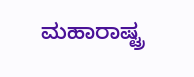ಮಹಾರಾಷ್ಟ್ರ